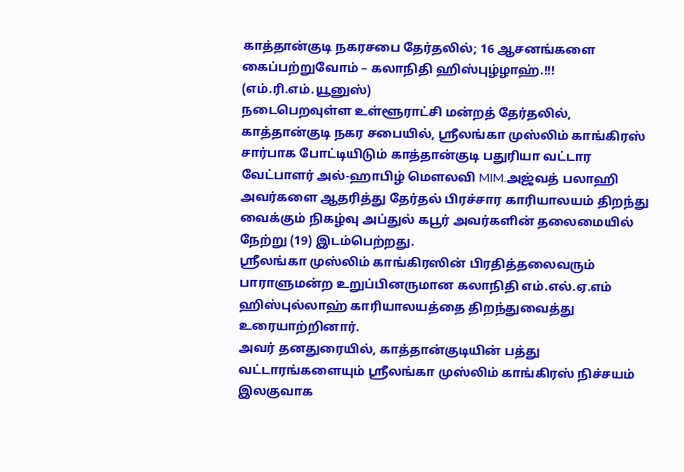காத்தான்குடி நகரசபை தேர்தலில்; 16 ஆசனங்களை கைப்பற்றுவோம் – கலாநிதி ஹிஸ்புழ்ழாஹ்.!!!
(எம்.ரி.எம்.யூனுஸ்)
நடைபெறவுள்ள உள்ளூராட்சி மன்றத் தேர்தலில், காத்தான்குடி நகர சபையில், ஸ்ரீலங்கா முஸ்லிம் காங்கிரஸ் சார்பாக போட்டியிடும் காத்தான்குடி பதுரியா வட்டார வேட்பாளர் அல்-ஹாபிழ் மெளலவி MIM.அஜ்வத் பலாஹி அவர்களை ஆதரித்து தேர்தல் பிரச்சார காரியாலயம் திறந்து வைக்கும் நிகழ்வு அப்துல் கபூர் அவர்களின் தலைமையில் நேற்று (19) இடம்பெற்றது.
ஸ்ரீலங்கா முஸ்லிம் காங்கிரஸின் பிரதித்தலைவரும் பாராளுமன்ற உறுப்பினருமான கலாநிதி எம்.எல்.ஏ.எம் ஹிஸ்புல்லாஹ் காரியாலயத்தை திறந்துவைத்து உரையாற்றினார்.
அவர் தனதுரையில், காத்தான்குடியின் பத்து வட்டாரங்களையும் ஸ்ரீலங்கா முஸ்லிம் காங்கிரஸ் நிச்சயம் இலகுவாக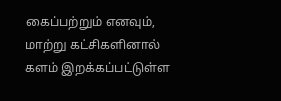கைப்பற்றும் எனவும், மாற்று கட்சிகளினால் களம் இறக்கப்பட்டுள்ள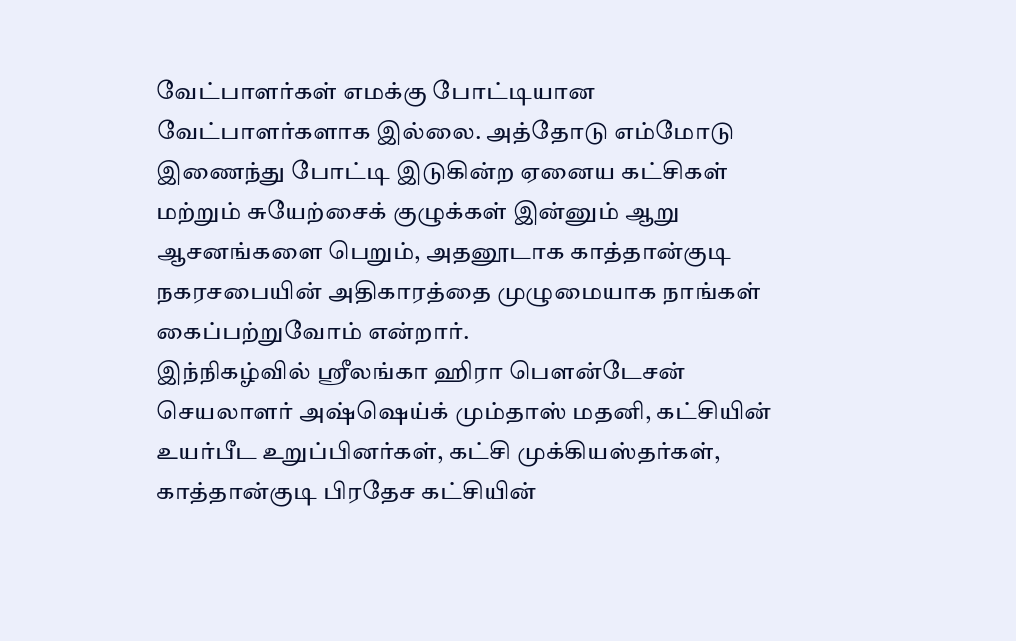வேட்பாளர்கள் எமக்கு போட்டியான வேட்பாளர்களாக இல்லை. அத்தோடு எம்மோடு இணைந்து போட்டி இடுகின்ற ஏனைய கட்சிகள் மற்றும் சுயேற்சைக் குழுக்கள் இன்னும் ஆறு ஆசனங்களை பெறும், அதனூடாக காத்தான்குடி நகரசபையின் அதிகாரத்தை முழுமையாக நாங்கள் கைப்பற்றுவோம் என்றார்.
இந்நிகழ்வில் ஶ்ரீலங்கா ஹிரா பெளன்டேசன் செயலாளர் அஷ்ஷெய்க் மும்தாஸ் மதனி, கட்சியின் உயர்பீட உறுப்பினர்கள், கட்சி முக்கியஸ்தர்கள், காத்தான்குடி பிரதேச கட்சியின்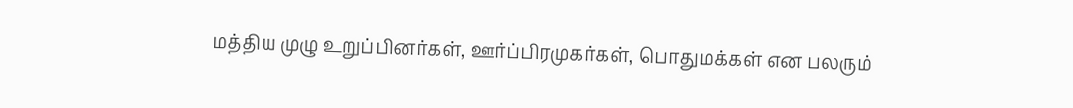மத்திய முழு உறுப்பினர்கள், ஊர்ப்பிரமுகர்கள், பொதுமக்கள் என பலரும்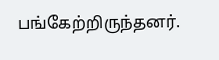பங்கேற்றிருந்தனர்.